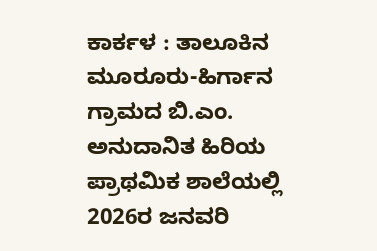ಕಾರ್ಕಳ : ತಾಲೂಕಿನ ಮೂರೂರು-ಹಿರ್ಗಾನ ಗ್ರಾಮದ ಬಿ.ಎಂ. ಅನುದಾನಿತ ಹಿರಿಯ ಪ್ರಾಥಮಿಕ ಶಾಲೆಯಲ್ಲಿ 2026ರ ಜನವರಿ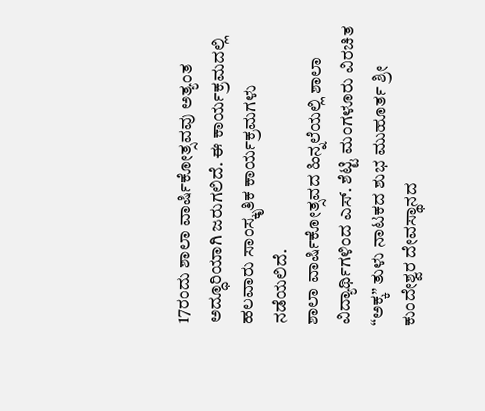17ರಂದು ಶಾಲಾ ವಾರ್ಷಿಕೋತ್ಸವವು ಅತ್ಯಂತ ಅದ್ಧೂರಿಯಾಗಿ ಜರುಗಲಿದೆ. ಈ ಕಾರ್ಯಕ್ರಮದಲ್ಲಿ ಹಲವಾರು ಸಾಂಸ್ಕೃತಿಕ ಕಾರ್ಯಕ್ರಮಗಳು ನಡೆಯಲಿದೆ.
ಶಾಲಾ ವಾರ್ಷಿಕೋತ್ಸವದ ಹಿನ್ನಲೆಯಲ್ಲಿ ಶಾಲಾ ವಿದ್ಯಾರ್ಥಿಗಳಿಂದ ಎಸ್. ಶೆಟ್ಟಿ ಮಂಗಳೂರು ವಿರಚಿತ “ಅಕ್ಕ” ತುಳು ನಾಟಕದ ಶುಭ ಮುಹೂರ್ತ ಶ್ರೀ ಕುಂದೇಶ್ವರ ದೇವಸ್ಥಾನದ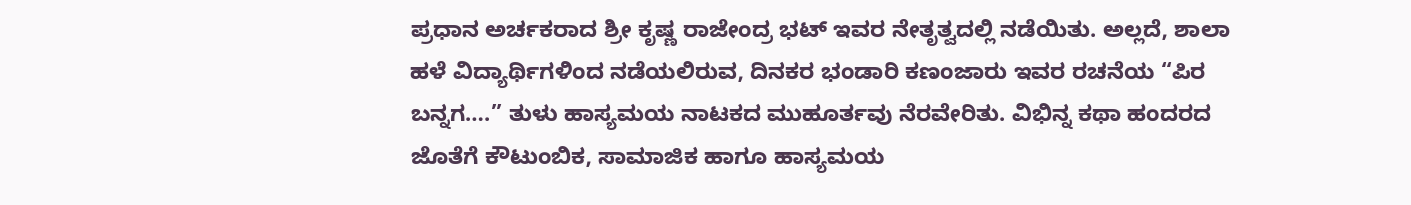ಪ್ರಧಾನ ಅರ್ಚಕರಾದ ಶ್ರೀ ಕೃಷ್ಣ ರಾಜೇಂದ್ರ ಭಟ್ ಇವರ ನೇತೃತ್ವದಲ್ಲಿ ನಡೆಯಿತು. ಅಲ್ಲದೆ, ಶಾಲಾ ಹಳೆ ವಿದ್ಯಾರ್ಥಿಗಳಿಂದ ನಡೆಯಲಿರುವ, ದಿನಕರ ಭಂಡಾರಿ ಕಣಂಜಾರು ಇವರ ರಚನೆಯ “ಪಿರ ಬನ್ನಗ….” ತುಳು ಹಾಸ್ಯಮಯ ನಾಟಕದ ಮುಹೂರ್ತವು ನೆರವೇರಿತು. ವಿಭಿನ್ನ ಕಥಾ ಹಂದರದ ಜೊತೆಗೆ ಕೌಟುಂಬಿಕ, ಸಾಮಾಜಿಕ ಹಾಗೂ ಹಾಸ್ಯಮಯ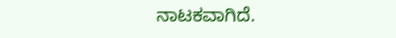ನಾಟಕವಾಗಿದೆ.